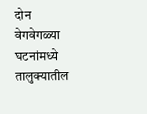दोन वेगवेगळ्या घटनांमध्ये तालुक्यातील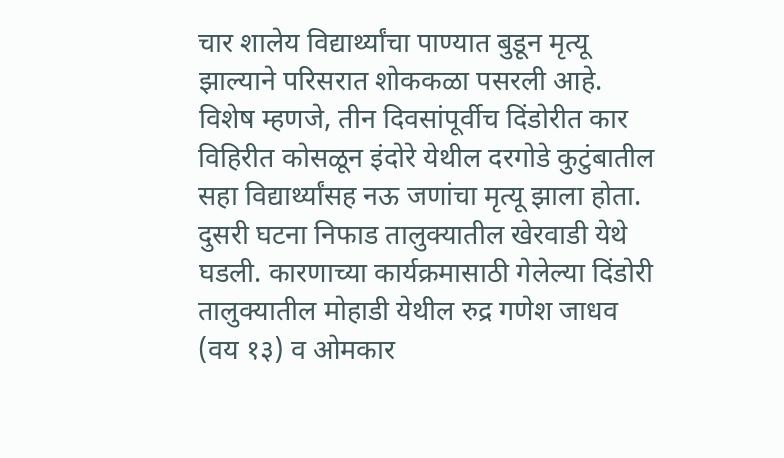चार शालेय विद्यार्थ्यांचा पाण्यात बुडून मृत्यू झाल्याने परिसरात शोककळा पसरली आहे. विशेष म्हणजे, तीन दिवसांपूर्वीच दिंडोरीत कार विहिरीत कोसळून इंदोरे येथील दरगोडे कुटुंबातील सहा विद्यार्थ्यांसह नऊ जणांचा मृत्यू झाला होता.
दुसरी घटना निफाड तालुक्यातील खेरवाडी येथे घडली. कारणाच्या कार्यक्रमासाठी गेलेल्या दिंडोरी तालुक्यातील मोहाडी येथील रुद्र गणेश जाधव (वय १३) व ओमकार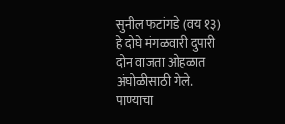सुनील फटांगडे (वय १३) हे दोघे मंगळवारी दुपारी दोन वाजता ओहळात अंघोळीसाठी गेले. पाण्याचा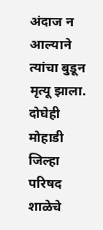अंदाज न आल्याने त्यांचा बुडून मृत्यू झाला. दोघेही मोहाडी जिल्हा परिषद शाळेचे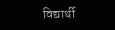विद्यार्थी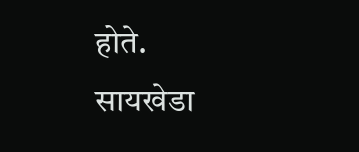होते. सायखेडा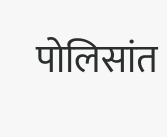पोलिसांत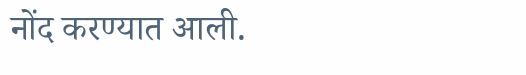नोंद करण्यात आली.